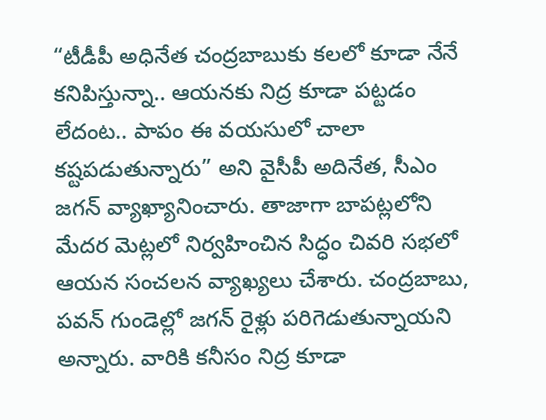“టీడీపీ అధినేత చంద్రబాబుకు కలలో కూడా నేనే కనిపిస్తున్నా.. ఆయనకు నిద్ర కూడా పట్టడం లేదంట.. పాపం ఈ వయసులో చాలా కష్టపడుతున్నారు” అని వైసీపీ అదినేత, సీఎం జగన్ వ్యాఖ్యానించారు. తాజాగా బాపట్లలోని మేదర మెట్లలో నిర్వహించిన సిద్ధం చివరి సభలో ఆయన సంచలన వ్యాఖ్యలు చేశారు. చంద్రబాబు, పవన్ గుండెల్లో జగన్ రైళ్లు పరిగెడుతున్నాయని అన్నారు. వారికి కనీసం నిద్ర కూడా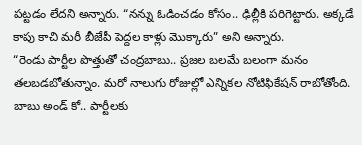పట్టడం లేదని అన్నారు. “నన్ను ఓడించడం కోసం.. ఢిల్లీకి పరిగెట్టారు. అక్కడే కాపు కాచి మరీ బీజేపీ పెద్దల కాళ్లు మొక్కారు” అని అన్నారు.
“రెండు పార్టీల పొత్తుతో చంద్రబాబు.. ప్రజల బలమే బలంగా మనం తలబడబోతున్నాం. మరో నాలుగు రోజుల్లో ఎన్నికల నోటిఫికేషన్ రాబోతోంది. బాబు అండ్ కో.. పార్టీలకు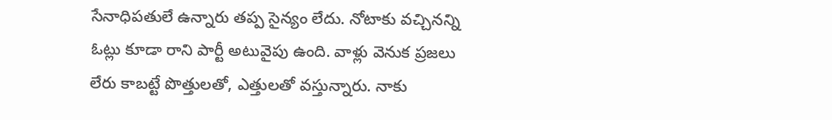సేనాధిపతులే ఉన్నారు తప్ప సైన్యం లేదు. నోటాకు వచ్చినన్ని ఓట్లు కూడా రాని పార్టీ అటువైపు ఉంది. వాళ్లు వెనుక ప్రజలు లేరు కాబట్టే పొత్తులతో, ఎత్తులతో వస్తున్నారు. నాకు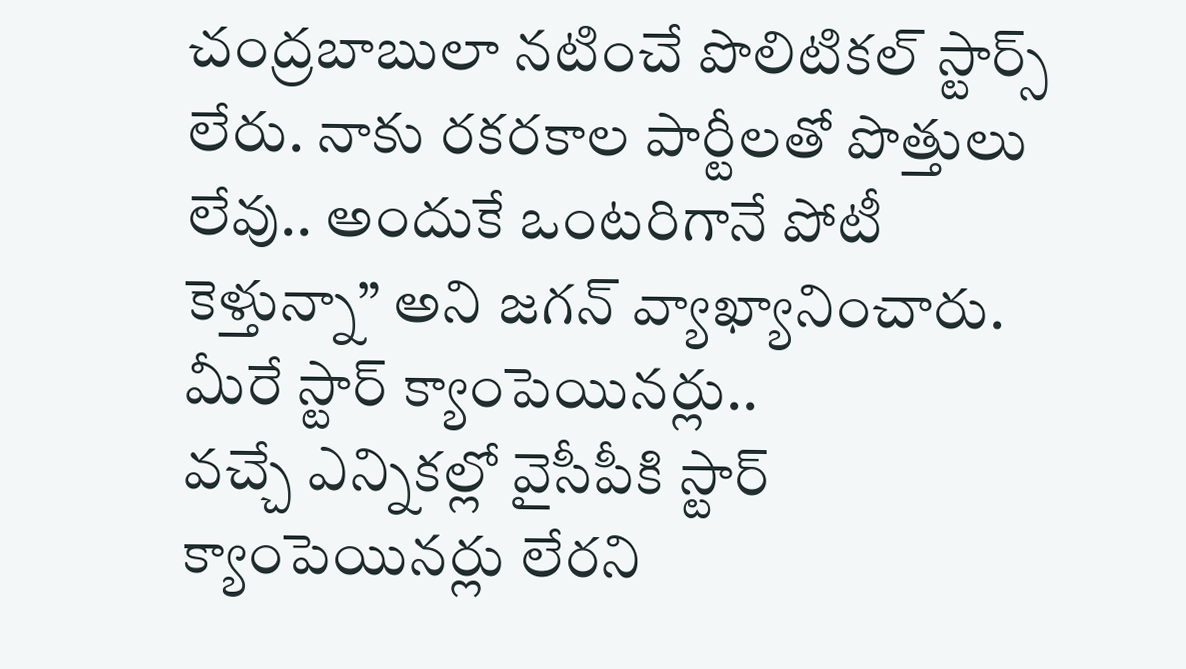చంద్రబాబులా నటించే పొలిటికల్ స్టార్స్ లేరు. నాకు రకరకాల పార్టీలతో పొత్తులు లేవు.. అందుకే ఒంటరిగానే పోటీ కెళ్తున్నా” అని జగన్ వ్యాఖ్యానించారు.
మీరే స్టార్ క్యాంపెయినర్లు..
వచ్చే ఎన్నికల్లో వైసీపీకి స్టార్ క్యాంపెయినర్లు లేరని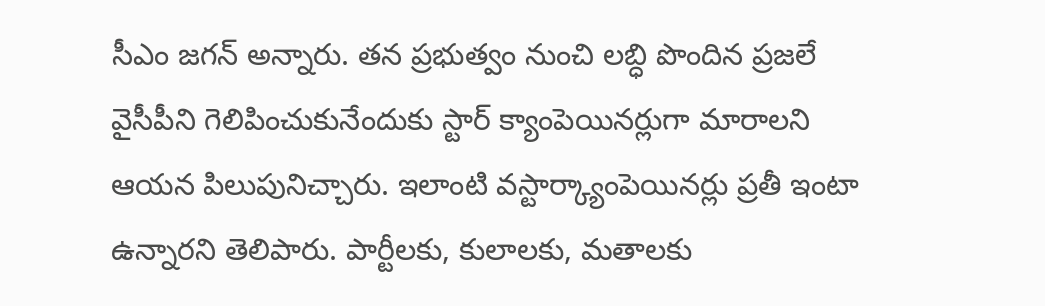సీఎం జగన్ అన్నారు. తన ప్రభుత్వం నుంచి లబ్ధి పొందిన ప్రజలే వైసీపీని గెలిపించుకునేందుకు స్టార్ క్యాంపెయినర్లుగా మారాలని ఆయన పిలుపునిచ్చారు. ఇలాంటి వస్టార్క్యాంపెయినర్లు ప్రతీ ఇంటా ఉన్నారని తెలిపారు. పార్టీలకు, కులాలకు, మతాలకు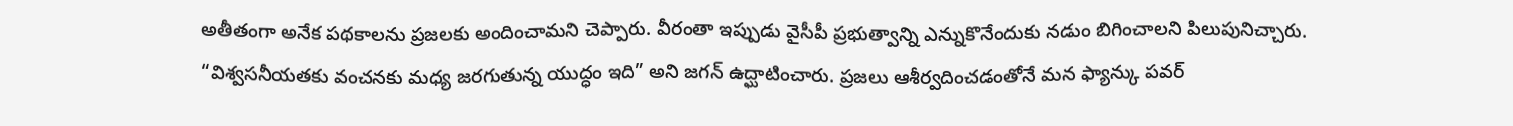అతీతంగా అనేక పథకాలను ప్రజలకు అందించామని చెప్పారు. వీరంతా ఇప్పుడు వైసీపీ ప్రభుత్వాన్ని ఎన్నుకొనేందుకు నడుం బిగించాలని పిలుపునిచ్చారు.
“విశ్వసనీయతకు వంచనకు మధ్య జరగుతున్న యుద్ధం ఇది” అని జగన్ ఉద్ఘాటించారు. ప్రజలు ఆశీర్వదించడంతోనే మన ఫ్యాన్కు పవర్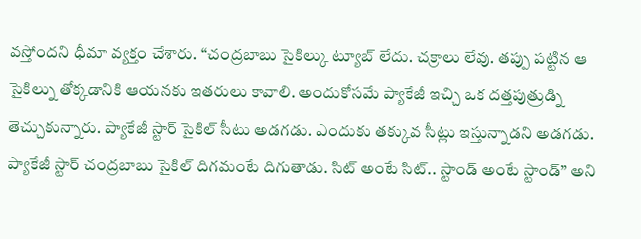వస్తోందని ధీమా వ్యక్తం చేశారు. “చంద్రబాబు సైకిల్కు ట్యూబ్ లేదు. చక్రాలు లేవు. తప్పు పట్టిన ఆ సైకిల్ను తోక్కడానికి ఆయనకు ఇతరులు కావాలి. అందుకోసమే ప్యాకేజీ ఇచ్చి ఒక దత్తపుత్రుడ్ని తెచ్చుకున్నారు. ప్యాకేజీ స్టార్ సైకిల్ సీటు అడగడు. ఎందుకు తక్కువ సీట్లు ఇస్తున్నాడని అడగడు. ప్యాకేజీ స్టార్ చంద్రబాబు సైకిల్ దిగమంటే దిగుతాడు. సిట్ అంటే సిట్.. స్టాండ్ అంటే స్టాండ్” అని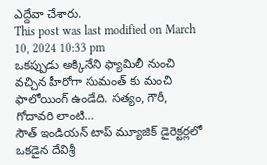ఎద్దేవా చేశారు.
This post was last modified on March 10, 2024 10:33 pm
ఒకప్పుడు అక్కినేని ఫ్యామిలీ నుంచి వచ్చిన హీరోగా సుమంత్ కు మంచి ఫాలోయింగ్ ఉండేది. సత్యం, గౌరీ, గోదావరి లాంటి…
సౌత్ ఇండియన్ టాప్ మ్యూజిక్ డైరెక్టర్లలో ఒకడైన దేవిశ్రీ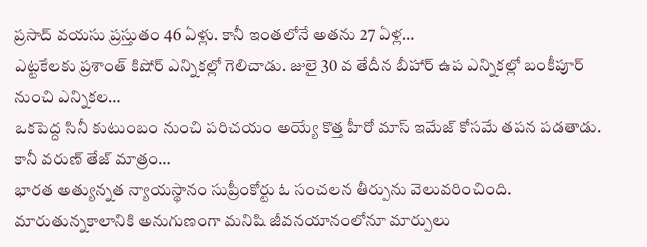ప్రసాద్ వయసు ప్రస్తుతం 46 ఏళ్లు. కానీ ఇంతలోనే అతను 27 ఏళ్ల…
ఎట్టకేలకు ప్రశాంత్ కిషోర్ ఎన్నికల్లో గెలిచాడు. జులై 30 వ తేదీన బీహార్ ఉప ఎన్నికల్లో బంకీపూర్ నుంచి ఎన్నికల…
ఒకపెద్ద సినీ కుటుంబం నుంచి పరిచయం అయ్యే కొత్త హీరో మాస్ ఇమేజ్ కోసమే తపన పడతాడు. కానీ వరుణ్ తేజ్ మాత్రం…
భారత అత్యున్నత న్యాయస్థానం సుప్రీంకోర్టు ఓ సంచలన తీర్పును వెలువరించింది. మారుతున్నకాలానికి అనుగుణంగా మనిషి జీవనయానంలోనూ మార్పులు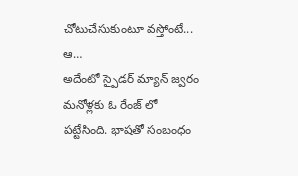చోటుచేసుకుంటూ వస్తోంటే... ఆ…
అదేంటో స్పైడర్ మ్యాన్ జ్వరం మనోళ్లకు ఓ రేంజ్ లో పట్టేసింది. భాషతో సంబంధం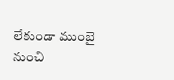లేకుండా ముంబై నుంచి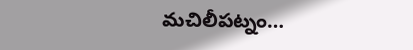మచిలీపట్నం…